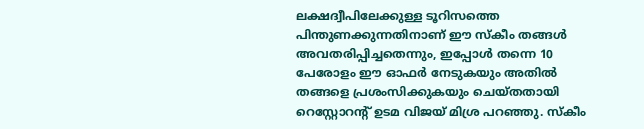ലക്ഷദ്വീപിലേക്കുള്ള ടൂറിസത്തെ പിന്തുണക്കുന്നതിനാണ് ഈ സ്കീം തങ്ങൾ അവതരിപ്പിച്ചതെന്നും, ഇപ്പോൾ തന്നെ 10 പേരോളം ഈ ഓഫർ നേടുകയും അതിൽ തങ്ങളെ പ്രശംസിക്കുകയും ചെയ്തതായി റെസ്റ്റോറന്റ് ഉടമ വിജയ് മിശ്ര പറഞ്ഞു. സ്കീം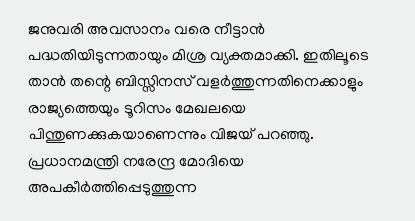ജനുവരി അവസാനം വരെ നീട്ടാൻ പദ്ധതിയിടുന്നതായും മിശ്ര വ്യക്തമാക്കി. ഇതിലൂടെ താൻ തന്റെ ബിസ്സിനസ് വളർത്തുന്നതിനെക്കാളും രാജ്യത്തെയും ടൂറിസം മേഖലയെ പിന്തുണക്കുകയാണെന്നും വിജയ് പറഞ്ഞു. പ്രധാനമന്ത്രി നരേന്ദ്ര മോദിയെ അപകീർത്തിപ്പെടുത്തുന്ന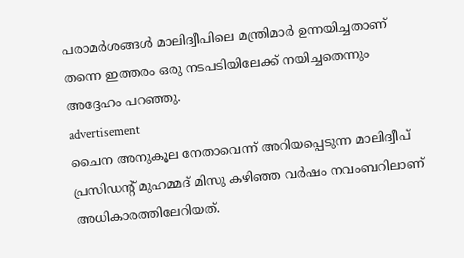പരാമർശങ്ങൾ മാലിദ്വീപിലെ മന്ത്രിമാർ ഉന്നയിച്ചതാണ് തന്നെ ഇത്തരം ഒരു നടപടിയിലേക്ക് നയിച്ചതെന്നും അദ്ദേഹം പറഞ്ഞു.
advertisement
ചൈന അനുകൂല നേതാവെന്ന് അറിയപ്പെടുന്ന മാലിദ്വീപ് പ്രസിഡന്റ് മുഹമ്മദ് മിസു കഴിഞ്ഞ വർഷം നവംബറിലാണ് അധികാരത്തിലേറിയത്.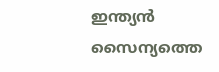ഇന്ത്യൻ സൈന്യത്തെ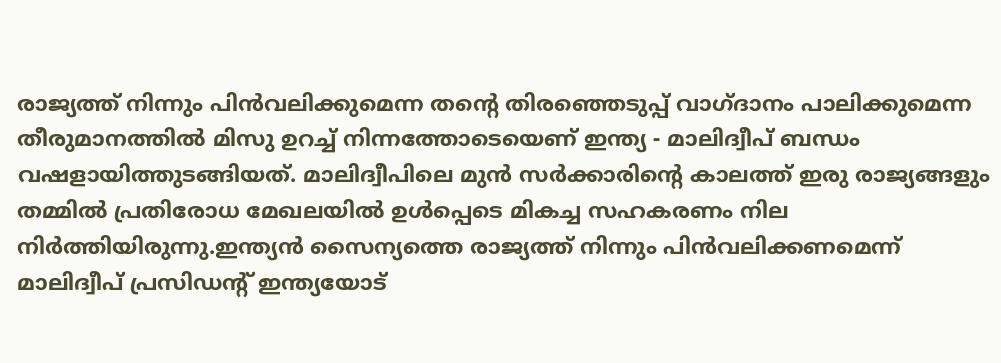രാജ്യത്ത് നിന്നും പിൻവലിക്കുമെന്ന തന്റെ തിരഞ്ഞെടുപ്പ് വാഗ്ദാനം പാലിക്കുമെന്ന തീരുമാനത്തിൽ മിസു ഉറച്ച് നിന്നത്തോടെയെണ് ഇന്ത്യ - മാലിദ്വീപ് ബന്ധം വഷളായിത്തുടങ്ങിയത്. മാലിദ്വീപിലെ മുൻ സർക്കാരിന്റെ കാലത്ത് ഇരു രാജ്യങ്ങളും തമ്മിൽ പ്രതിരോധ മേഖലയിൽ ഉൾപ്പെടെ മികച്ച സഹകരണം നില നിർത്തിയിരുന്നു.ഇന്ത്യൻ സൈന്യത്തെ രാജ്യത്ത് നിന്നും പിൻവലിക്കണമെന്ന് മാലിദ്വീപ് പ്രസിഡന്റ് ഇന്ത്യയോട്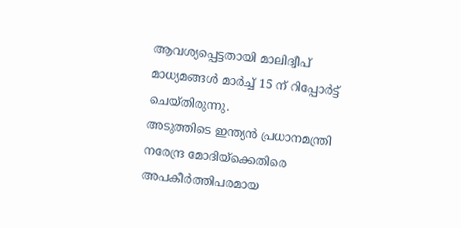ആവശ്യപ്പെട്ടതായി മാലിദ്വീപ് മാധ്യമങ്ങൾ മാർച്ച് 15 ന് റിപ്പോർട്ട് ചെയ്തിരുന്നു.
അടുത്തിടെ ഇന്ത്യൻ പ്രധാനമന്ത്രി നരേന്ദ്ര മോദിയ്ക്കെതിരെ അപകീർത്തിപരമായ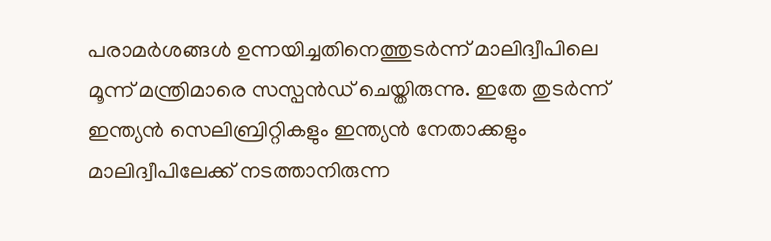പരാമർശങ്ങൾ ഉന്നയിച്ചതിനെത്തുടർന്ന് മാലിദ്വീപിലെ മൂന്ന് മന്ത്രിമാരെ സസ്പൻഡ് ചെയ്തിരുന്നു. ഇതേ തുടർന്ന് ഇന്ത്യൻ സെലിബ്രിറ്റികളും ഇന്ത്യൻ നേതാക്കളും മാലിദ്വീപിലേക്ക് നടത്താനിരുന്ന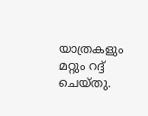യാത്രകളും മറ്റും റദ്ദ് ചെയ്തു.